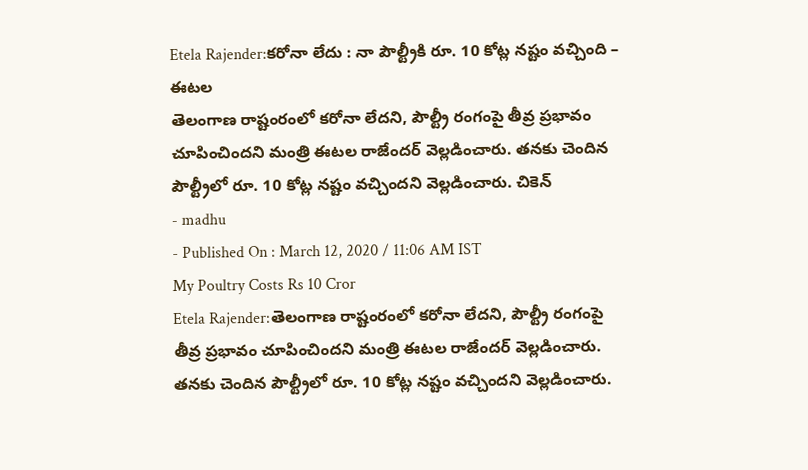Etela Rajender:కరోనా లేదు : నా పౌల్ట్రీకి రూ. 10 కోట్ల నష్టం వచ్చింది – ఈటల
తెలంగాణ రాష్టంరంలో కరోనా లేదని, పౌల్ట్రీ రంగంపై తీవ్ర ప్రభావం చూపించిందని మంత్రి ఈటల రాజేందర్ వెల్లడించారు. తనకు చెందిన పౌల్ట్రీలో రూ. 10 కోట్ల నష్టం వచ్చిందని వెల్లడించారు. చికెన్
- madhu
- Published On : March 12, 2020 / 11:06 AM IST
My Poultry Costs Rs 10 Cror
Etela Rajender:తెలంగాణ రాష్టంరంలో కరోనా లేదని, పౌల్ట్రీ రంగంపై తీవ్ర ప్రభావం చూపించిందని మంత్రి ఈటల రాజేందర్ వెల్లడించారు. తనకు చెందిన పౌల్ట్రీలో రూ. 10 కోట్ల నష్టం వచ్చిందని వెల్లడించారు.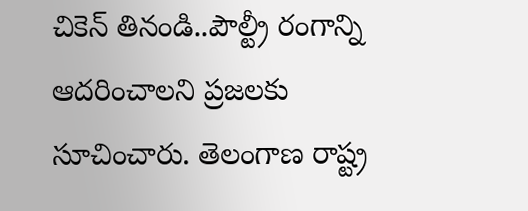చికెన్ తినండి..పౌల్ట్రీ రంగాన్ని ఆదరించాలని ప్రజలకు సూచించారు. తెలంగాణ రాష్ట్ర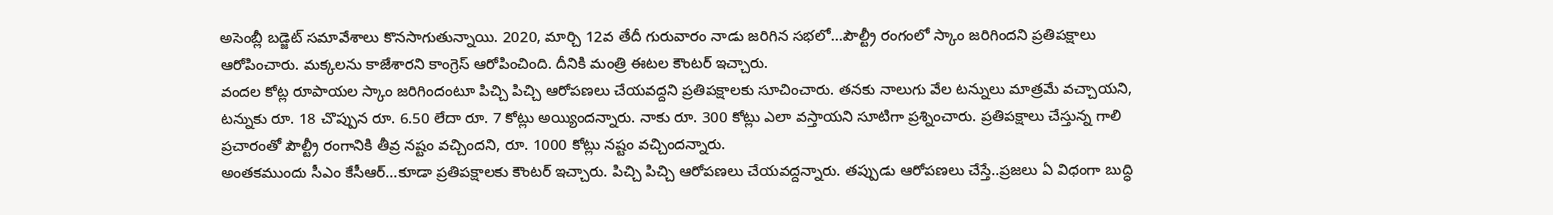అసెంబ్లీ బడ్జెట్ సమావేశాలు కొనసాగుతున్నాయి. 2020, మార్చి 12వ తేదీ గురువారం నాడు జరిగిన సభలో…పౌల్ట్రీ రంగంలో స్కాం జరిగిందని ప్రతిపక్షాలు ఆరోపించారు. మక్కలను కాజేశారని కాంగ్రెస్ ఆరోపించింది. దీనికి మంత్రి ఈటల కౌంటర్ ఇచ్చారు.
వందల కోట్ల రూపాయల స్కాం జరిగిందంటూ పిచ్చి పిచ్చి ఆరోపణలు చేయవద్దని ప్రతిపక్షాలకు సూచించారు. తనకు నాలుగు వేల టన్నులు మాత్రమే వచ్చాయని, టన్నుకు రూ. 18 చొప్పున రూ. 6.50 లేదా రూ. 7 కోట్లు అయ్యిందన్నారు. నాకు రూ. 300 కోట్లు ఎలా వస్తాయని సూటిగా ప్రశ్నించారు. ప్రతిపక్షాలు చేస్తున్న గాలి ప్రచారంతో పౌల్ట్రీ రంగానికి తీవ్ర నష్టం వచ్చిందని, రూ. 1000 కోట్లు నష్టం వచ్చిందన్నారు.
అంతకముందు సీఎం కేసీఆర్…కూడా ప్రతిపక్షాలకు కౌంటర్ ఇచ్చారు. పిచ్చి పిచ్చి ఆరోపణలు చేయవద్దన్నారు. తప్పుడు ఆరోపణలు చేస్తే..ప్రజలు ఏ విధంగా బుద్ధి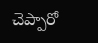చెప్పారో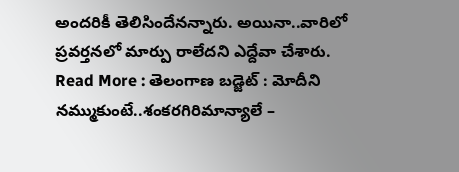అందరికీ తెలిసిందేనన్నారు. అయినా..వారిలో ప్రవర్తనలో మార్పు రాలేదని ఎద్దేవా చేశారు.
Read More : తెలంగాణ బడ్జెట్ : మోదీని నమ్ముకుంటే..శంకరగిరిమాన్యాలే –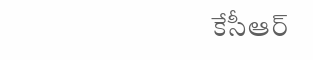కేసీఆర్